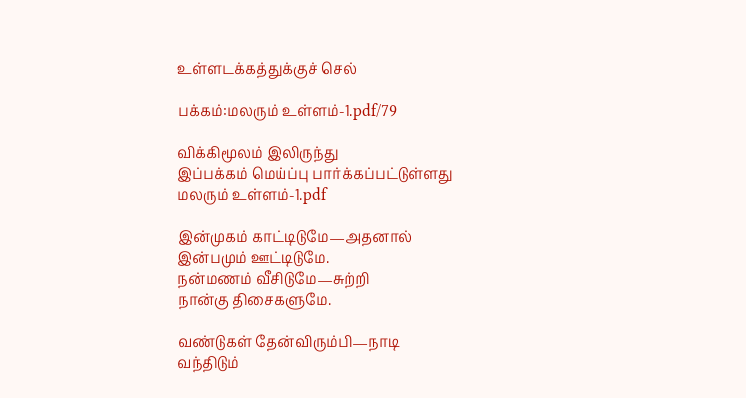உள்ளடக்கத்துக்குச் செல்

பக்கம்:மலரும் உள்ளம்-1.pdf/79

விக்கிமூலம் இலிருந்து
இப்பக்கம் மெய்ப்பு பார்க்கப்பட்டுள்ளது
மலரும் உள்ளம்-1.pdf

இன்முகம் காட்டிடுமே—அதனால்
இன்பமும் ஊட்டிடுமே.
நன்மணம் வீசிடுமே—சுற்றி
நான்கு திசைகளுமே.

வண்டுகள் தேன்விரும்பி—நாடி
வந்திடும்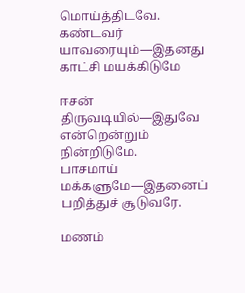மொய்த்திடவே.
கண்டவர் யாவரையும்—இதனது
காட்சி மயக்கிடுமே

ஈசன் திருவடியில்—இதுவே
என்றென்றும் நின்றிடுமே.
பாசமாய் மக்களுமே—இதனைப்
பறித்துச் சூடுவரே.

மணம்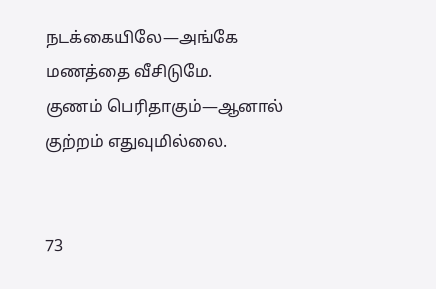நடக்கையிலே—அங்கே
மணத்தை வீசிடுமே.
குணம் பெரிதாகும்—ஆனால்
குற்றம் எதுவுமில்லை.


73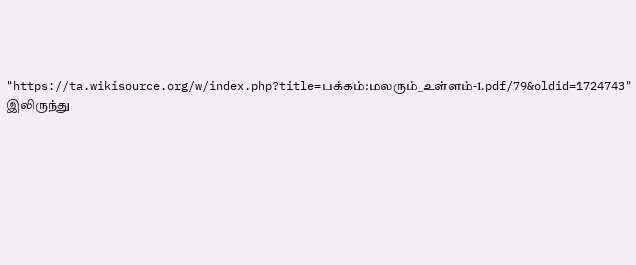"https://ta.wikisource.org/w/index.php?title=பக்கம்:மலரும்_உள்ளம்-1.pdf/79&oldid=1724743" இலிருந்து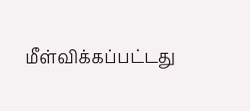மீள்விக்கப்பட்டது